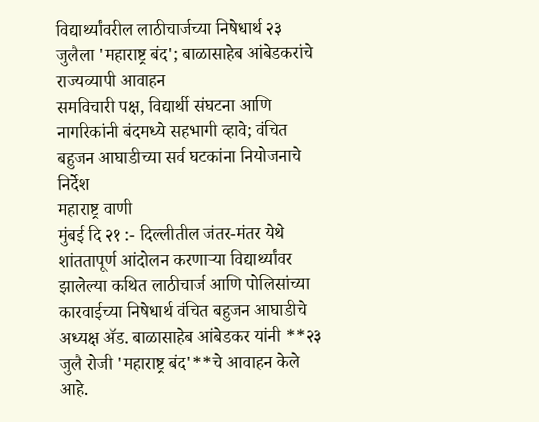विद्यार्थ्यांवरील लाठीचार्जच्या निषेधार्थ २३ जुलैला 'महाराष्ट्र बंद'; बाळासाहेब आंबेडकरांचे राज्यव्यापी आवाहन
समविचारी पक्ष, विद्यार्थी संघटना आणि नागरिकांनी बंदमध्ये सहभागी व्हावे; वंचित बहुजन आघाडीच्या सर्व घटकांना नियोजनाचे निर्देश
महाराष्ट्र वाणी
मुंबई दि २१ :- दिल्लीतील जंतर-मंतर येथे शांततापूर्ण आंदोलन करणाऱ्या विद्यार्थ्यांवर झालेल्या कथित लाठीचार्ज आणि पोलिसांच्या कारवाईच्या निषेधार्थ वंचित बहुजन आघाडीचे अध्यक्ष ॲड. बाळासाहेब आंबेडकर यांनी **२३ जुलै रोजी 'महाराष्ट्र बंद'**चे आवाहन केले आहे.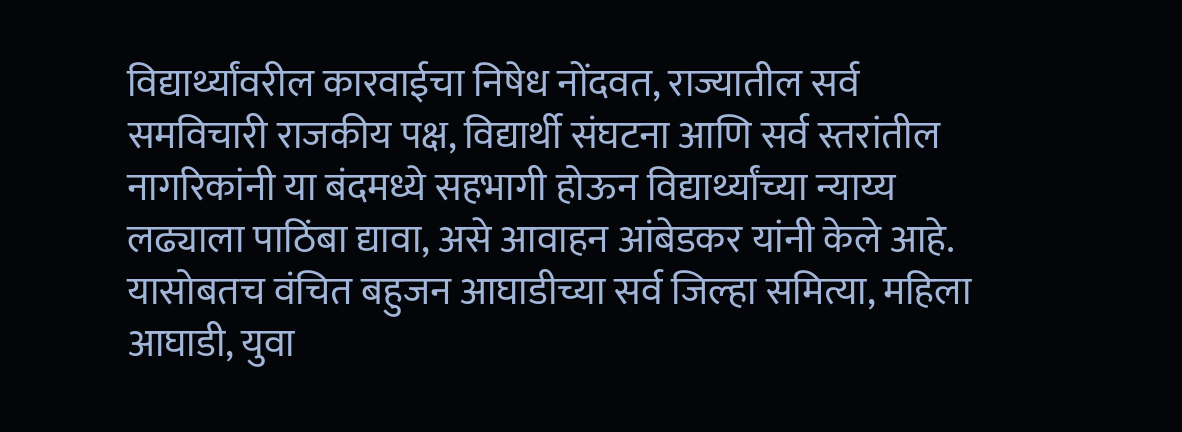विद्यार्थ्यांवरील कारवाईचा निषेध नोंदवत, राज्यातील सर्व समविचारी राजकीय पक्ष, विद्यार्थी संघटना आणि सर्व स्तरांतील नागरिकांनी या बंदमध्ये सहभागी होऊन विद्यार्थ्यांच्या न्याय्य लढ्याला पाठिंबा द्यावा, असे आवाहन आंबेडकर यांनी केले आहे.
यासोबतच वंचित बहुजन आघाडीच्या सर्व जिल्हा समित्या, महिला आघाडी, युवा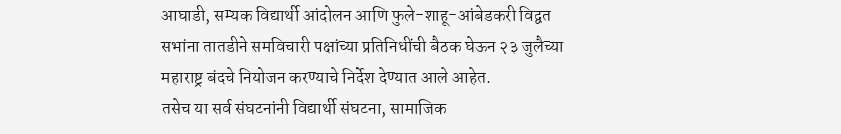आघाडी, सम्यक विद्यार्थी आंदोलन आणि फुले-शाहू-आंबेडकरी विद्वत सभांना तातडीने समविचारी पक्षांच्या प्रतिनिधींची बैठक घेऊन २३ जुलैच्या महाराष्ट्र बंदचे नियोजन करण्याचे निर्देश देण्यात आले आहेत.
तसेच या सर्व संघटनांनी विद्यार्थी संघटना, सामाजिक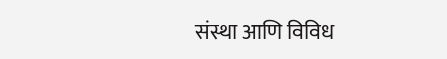संस्था आणि विविध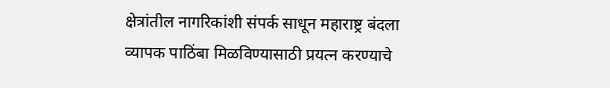क्षेत्रांतील नागरिकांशी संपर्क साधून महाराष्ट्र बंदला व्यापक पाठिंबा मिळविण्यासाठी प्रयत्न करण्याचे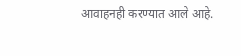आवाहनही करण्यात आले आहे.